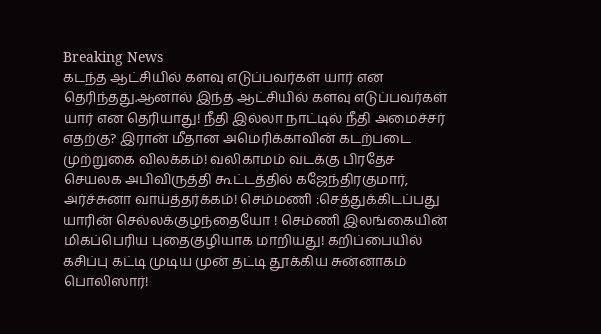Breaking News
கடந்த ஆட்சியில் களவு எடுப்பவர்கள் யார் என தெரிந்தது.ஆனால் இந்த ஆட்சியில் களவு எடுப்பவர்கள் யார் என தெரியாது! நீதி இல்லா நாட்டில் நீதி அமைச்சர் எதற்கு? இரான் மீதான அமெரிக்காவின் கடற்படை முற்றுகை விலக்கம்! வலிகாமம் வடக்கு பிரதேச செயலக அபிவிருத்தி கூட்டத்தில் கஜேந்திரகுமார், அர்ச்சுனா வாய்த்தர்க்கம்! செம்மணி :செத்துக்கிடப்பது யாரின் செல்லக்குழந்தையோ ! செம்ணி இலங்கையின் மிகப்பெரிய புதைகுழியாக மாறியது! கறிப்பையில் கசிப்பு கட்டி முடிய முன் தட்டி தூக்கிய சுன்னாகம் பொலிஸார்!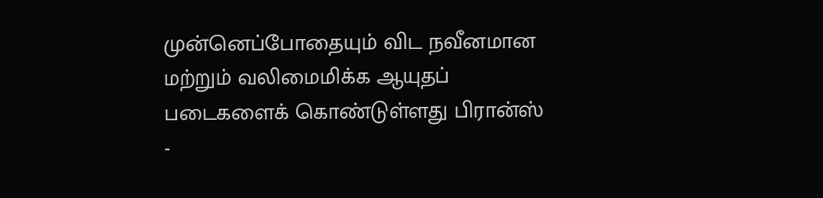முன்னெப்போதையும் விட நவீனமான மற்றும் வலிமைமிக்க ஆயுதப் படைகளைக் கொண்டுள்ளது பிரான்ஸ் -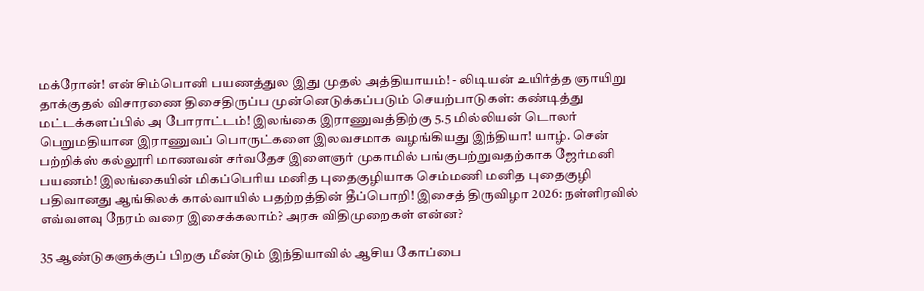மக்ரோன்! என் சிம்பொனி பயணத்துல இது முதல் அத்தியாயம்! - லிடியன் உயிர்த்த ஞாயிறு தாக்குதல் விசாரணை திசைதிருப்ப முன்னெடுக்கப்படும் செயற்பாடுகள்: கண்டித்து மட்டக்களப்பில் அ போராட்டம்! இலங்கை இராணுவத்திற்கு 5.5 மில்லியன் டொலர் பெறுமதியான இராணுவப் பொருட்களை இலவசமாக வழங்கியது இந்தியா! யாழ். சென் பற்றிக்ஸ் கல்லூரி மாணவன் சர்வதேச இளைஞர் முகாமில் பங்குபற்றுவதற்காக ஜேர்மனி பயணம்! இலங்கையின் மிகப்பெரிய மனித புதைகுழியாக செம்மணி மனித புதைகுழி பதிவானது ஆங்கிலக் கால்வாயில் பதற்றத்தின் தீப்பொறி! இசைத் திருவிழா 2026: நள்ளிரவில் எவ்வளவு நேரம் வரை இசைக்கலாம்? அரசு விதிமுறைகள் என்ன?

35 ஆண்டுகளுக்குப் பிறகு மீண்டும் இந்தியாவில் ஆசிய கோப்பை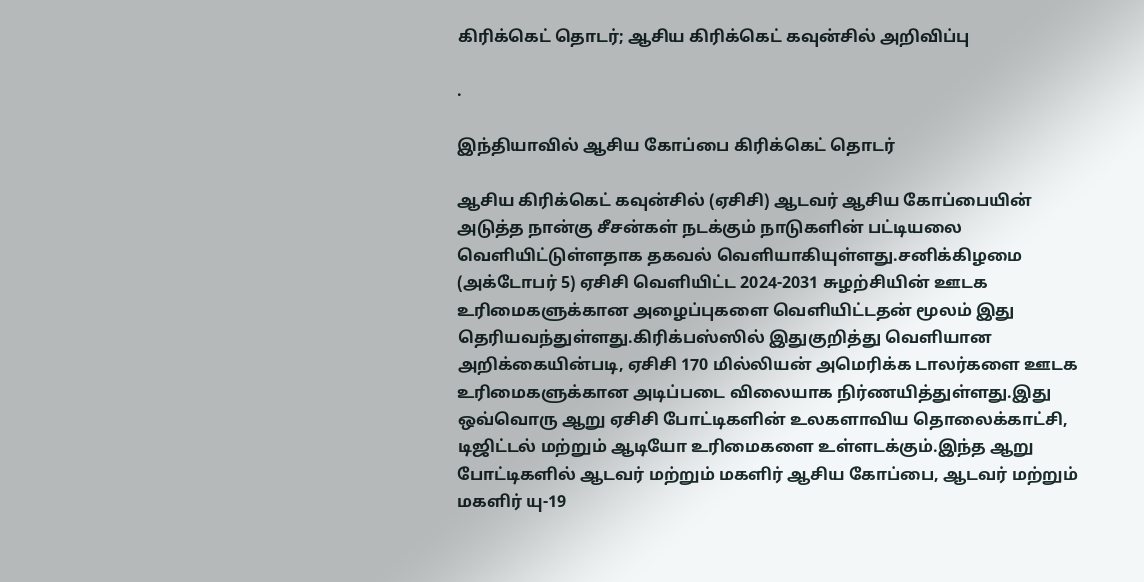கிரிக்கெட் தொடர்; ஆசிய கிரிக்கெட் கவுன்சில் அறிவிப்பு

.

இந்தியாவில் ஆசிய கோப்பை கிரிக்கெட் தொடர்

ஆசிய கிரிக்கெட் கவுன்சில் (ஏசிசி) ஆடவர் ஆசிய கோப்பையின் அடுத்த நான்கு சீசன்கள் நடக்கும் நாடுகளின் பட்டியலை வெளியிட்டுள்ளதாக தகவல் வெளியாகியுள்ளது.சனிக்கிழமை (அக்டோபர் 5) ஏசிசி வெளியிட்ட 2024-2031 சுழற்சியின் ஊடக உரிமைகளுக்கான அழைப்புகளை வெளியிட்டதன் மூலம் இது தெரியவந்துள்ளது.கிரிக்பஸ்ஸில் இதுகுறித்து வெளியான அறிக்கையின்படி, ஏசிசி 170 மில்லியன் அமெரிக்க டாலர்களை ஊடக உரிமைகளுக்கான அடிப்படை விலையாக நிர்ணயித்துள்ளது.இது ஒவ்வொரு ஆறு ஏசிசி போட்டிகளின் உலகளாவிய தொலைக்காட்சி, டிஜிட்டல் மற்றும் ஆடியோ உரிமைகளை உள்ளடக்கும்.இந்த ஆறு போட்டிகளில் ஆடவர் மற்றும் மகளிர் ஆசிய கோப்பை, ஆடவர் மற்றும் மகளிர் யு-19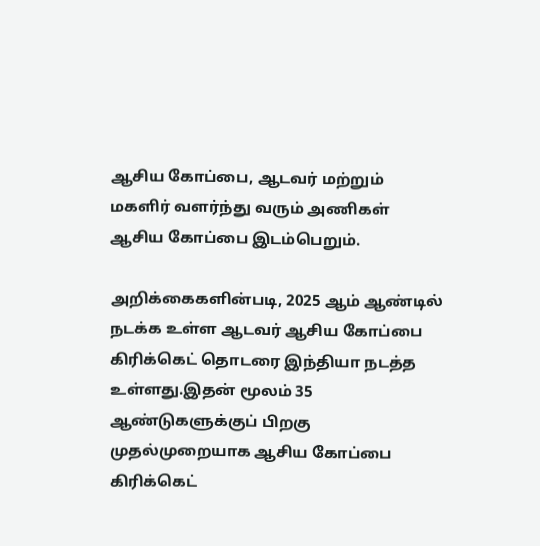ஆசிய கோப்பை, ஆடவர் மற்றும் மகளிர் வளர்ந்து வரும் அணிகள் ஆசிய கோப்பை இடம்பெறும்.

அறிக்கைகளின்படி, 2025 ஆம் ஆண்டில் நடக்க உள்ள ஆடவர் ஆசிய கோப்பை கிரிக்கெட் தொடரை இந்தியா நடத்த உள்ளது.இதன் மூலம் 35 ஆண்டுகளுக்குப் பிறகு முதல்முறையாக ஆசிய கோப்பை கிரிக்கெட்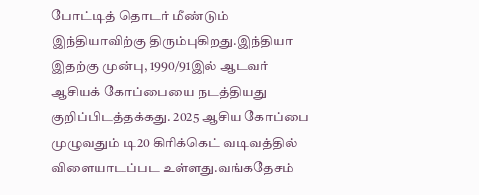போட்டித் தொடர் மீண்டும் இந்தியாவிற்கு திரும்புகிறது.இந்தியா இதற்கு முன்பு, 1990/91இல் ஆடவர் ஆசியக் கோப்பையை நடத்தியது குறிப்பிடத்தக்கது. 2025 ஆசிய கோப்பை முழுவதும் டி20 கிரிக்கெட் வடிவத்தில் விளையாடப்பட உள்ளது.வங்கதேசம்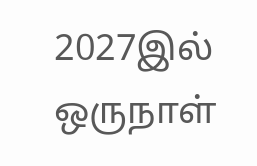2027இல் ஒருநாள்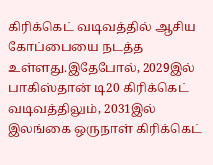கிரிக்கெட் வடிவத்தில் ஆசிய கோப்பையை நடத்த உள்ளது.இதேபோல், 2029இல் பாகிஸ்தான் டி20 கிரிக்கெட் வடிவத்திலும், 2031இல் இலங்கை ஒருநாள் கிரிக்கெட்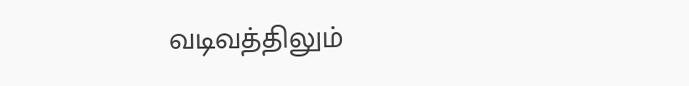வடிவத்திலும்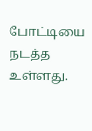போட்டியை நடத்த உள்ளது.